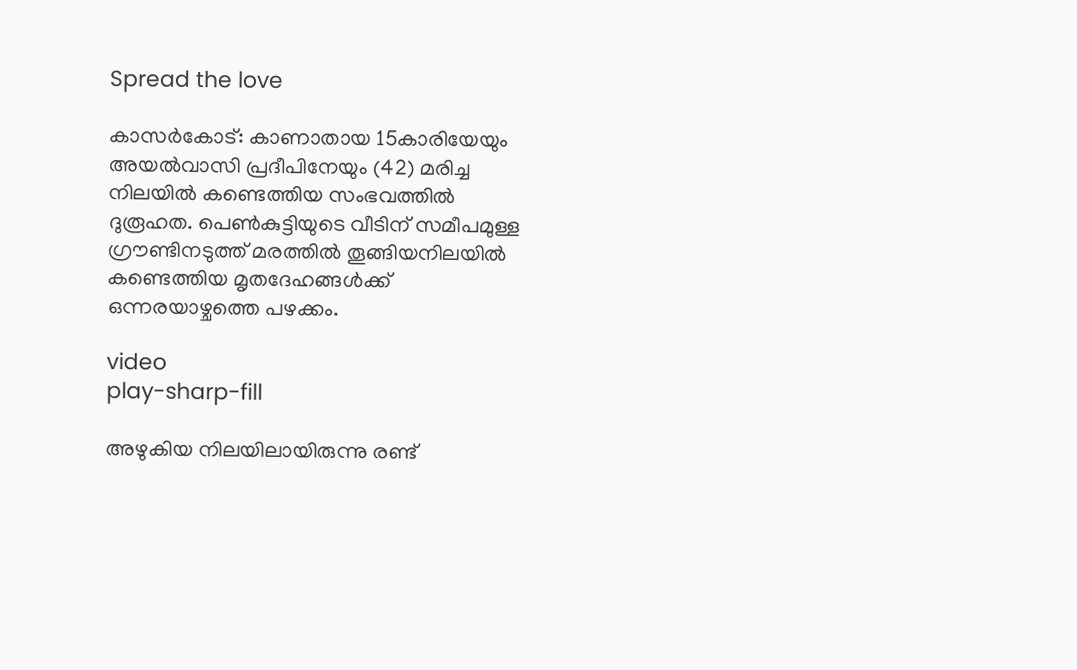Spread the love

കാസർകോട്: കാണാതായ 15കാരിയേയും അയൽവാസി പ്രദീപിനേയും (42) മരിച്ച നിലയിൽ കണ്ടെത്തിയ സംഭവത്തിൽ ദുരൂഹത. പെൺകുട്ടിയുടെ വീടിന് സമീപമുള്ള ഗ്രൗണ്ടിനടുത്ത് മരത്തിൽ തൂങ്ങിയനിലയിൽ കണ്ടെത്തിയ മൃതദേഹങ്ങൾക്ക് ഒന്നരയാഴ്ചത്തെ പഴക്കം.

video
play-sharp-fill

അഴുകിയ നിലയിലായിരുന്നു രണ്ട്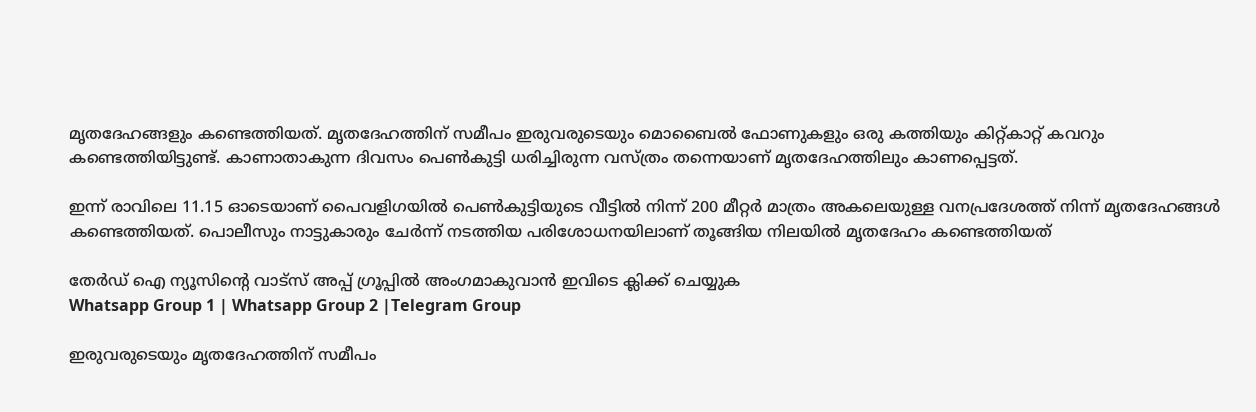മൃതദേഹങ്ങളും കണ്ടെത്തിയത്. മൃതദേഹത്തിന് സമീപം ഇരുവരുടെയും മൊബൈല്‍ ഫോണുകളും ഒരു കത്തിയും കിറ്റ്കാറ്റ് കവറും കണ്ടെത്തിയിട്ടുണ്ട്. കാണാതാകുന്ന ദിവസം പെൺകുട്ടി ധരിച്ചിരുന്ന വസ്ത്രം തന്നെയാണ് മൃതദേഹത്തിലും കാണപ്പെട്ടത്.

ഇന്ന് രാവിലെ 11.15 ഓടെയാണ് പൈവളിഗയില്‍ പെണ്‍കുട്ടിയുടെ വീട്ടില്‍ നിന്ന് 200 മീറ്റര്‍ മാത്രം അകലെയുള്ള വനപ്രദേശത്ത് നിന്ന് മൃതദേഹങ്ങള്‍ കണ്ടെത്തിയത്. പൊലീസും നാട്ടുകാരും ചേര്‍ന്ന് നടത്തിയ പരിശോധനയിലാണ് തൂങ്ങിയ നിലയില്‍ മൃതദേഹം കണ്ടെത്തിയത്

തേർഡ് ഐ ന്യൂസിന്റെ വാട്സ് അപ്പ് ഗ്രൂപ്പിൽ അംഗമാകുവാൻ ഇവിടെ ക്ലിക്ക് ചെയ്യുക
Whatsapp Group 1 | Whatsapp Group 2 |Telegram Group

ഇരുവരുടെയും മൃതദേഹത്തിന് സമീപം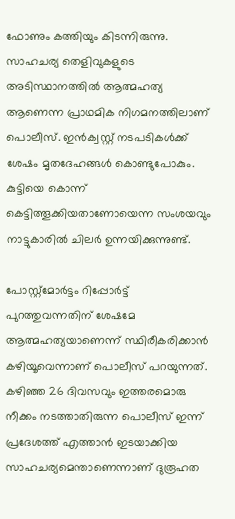ഫോണും കത്തിയും കിടന്നിരുന്നു. സാഹചര്യ തെളിവുകളുടെ അടിസ്ഥാനത്തിൽ ആത്മഹത്യ ആണെന്ന പ്രാഥമിക നിഗമനത്തിലാണ് പൊലീസ്. ഇൻക്വസ്റ്റ് നടപടികൾക്ക് ശേഷം മൃതദേഹങ്ങൾ കൊണ്ടുപോകും. കുട്ടിയെ കൊന്ന് കെട്ടിത്തൂക്കിയതാണോയെന്ന സംശയവും നാട്ടുകാരിൽ ചിലർ ഉന്നയിക്കുന്നുണ്ട്.

പോസ്റ്റ്മോർട്ടം റിപ്പോർട്ട് പുറത്തുവന്നതിന് ശേഷമേ ആത്മഹത്യയാണെന്ന് സ്ഥിരീകരിക്കാൻ കഴിയൂവെന്നാണ് പൊലീസ് പറയുന്നത്. കഴിഞ്ഞ 26 ദിവസവും ഇത്തരമൊരു നീക്കം നടത്താതിരുന്ന പൊലീസ് ഇന്ന് പ്രദേശത്ത് എത്താൻ ഇടയാക്കിയ സാഹചര്യമെന്താണെന്നാണ് ദുരൂഹത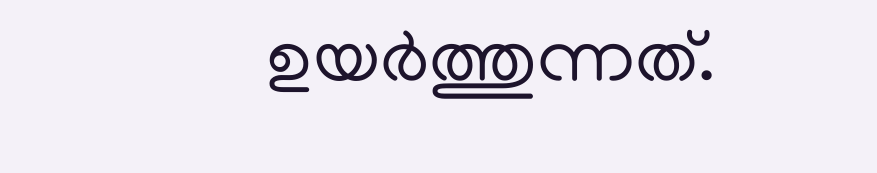ഉയർത്തുന്നത്.